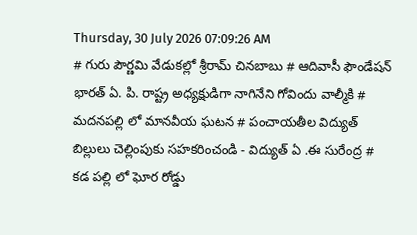Thursday, 30 July 2026 07:09:26 AM
# గురు పౌర్ణమి వేడుకల్లో శ్రీరామ్ చినబాబు # ఆదివాసీ ఫౌండేషన్ భారత్ ఏ. పి. రాష్ట్ర అధ్యక్షుడిగా నాగినేని గోవిందు వాల్మీకి # మదనపల్లి లో మానవీయ ఘటన # పంచాయతీల విద్యుత్ బిల్లులు చెల్లింపుకు సహకరించండి - విద్యుత్ ఏ .ఈ సురేంద్ర # కడ పల్లి లో ఘోర రోడ్డు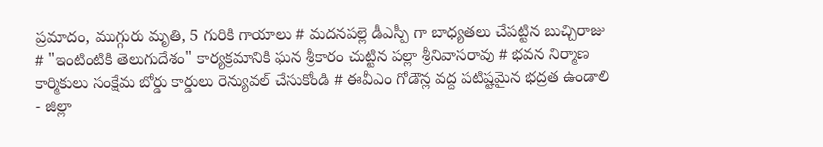ప్రమాదం, ముగ్గురు మృతి, 5 గురికి గాయాలు # మదనపల్లె డీఎస్పీ గా బాధ్యతలు చేపట్టిన బుచ్చిరాజు # "ఇంటింటికి తెలుగుదేశం" కార్యక్రమానికి ఘన శ్రీకారం చుట్టిన పల్లా శ్రీనివాసరావు # భవన నిర్మాణ కార్మికులు సంక్షేమ బోర్డు కార్డులు రెన్యువల్ చేసుకోండి # ఈవీఎం గోడౌన్ల వద్ద పటిష్టమైన భద్రత ఉండాలి - జిల్లా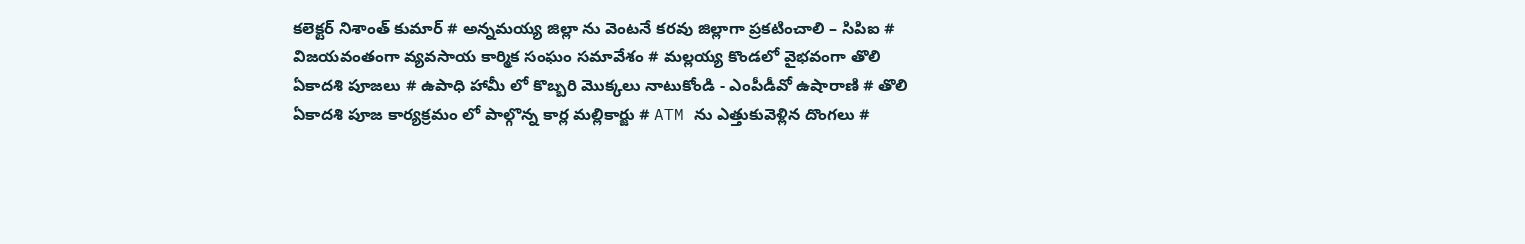కలెక్టర్ నిశాంత్ కుమార్ # అన్నమయ్య జిల్లా ను వెంటనే కరవు జిల్లాగా ప్రకటించాలి – సిపిఐ # విజయవంతంగా వ్యవసాయ కార్మిక సంఘం సమావేశం # మల్లయ్య కొండలో వైభవంగా తొలి ఏకాదశి పూజలు # ఉపాధి హామీ లో కొబ్బరి మొక్కలు నాటుకోండి - ఎంపీడీవో ఉషారాణి # తొలి ఏకాదశి పూజ కార్యక్రమం లో పాల్గొన్న కార్ల మల్లికార్జు # ATM ను ఎత్తుకువెళ్లిన దొంగలు #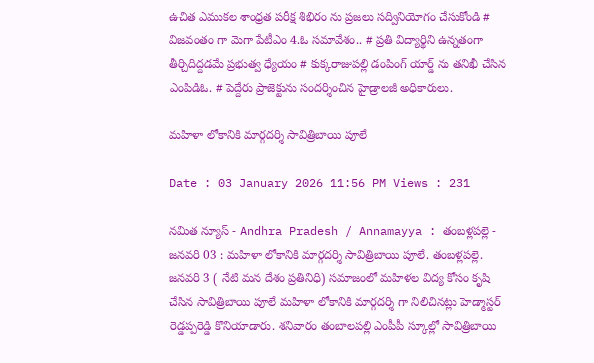ఉచిత ఎముకల శాంధ్రత పరీక్ష శిభిరం ను ప్రజలు సద్వినియోగం చేసుకోండి # విజవంతం గా మెగా పేటీఎం 4.ఓ సమావేశం.. # ప్రతి విద్యార్థిని ఉన్నతంగా తీర్చిదిద్దడమే ప్రభుత్వ ధ్యేయం # కుక్కరాజుపల్లి డంపింగ్ యార్డ్ ను తనిఖీ చేసిన ఎంపిడిఓ. # పెద్దేరు ప్రాజెక్టును సందర్శించిన హైడ్రాలజీ అధికారులు.

మహిళా లోకానికి మార్గదర్శి సావిత్రిబాయి పూలే

Date : 03 January 2026 11:56 PM Views : 231

నమిత న్యూస్ - Andhra Pradesh / Annamayya : తంబళ్లపల్లె - జనవరి 03 : మహిళా లోకానికి మార్గదర్శి సావిత్రిబాయి పూలే. తంబళ్లపల్లె. జనవరి 3 ( నేటి మన దేశం ప్రతినిధి) సమాజంలో మహిళల విద్య కోసం కృషి చేసిన సావిత్రిబాయి పూలే మహిళా లోకానికి మార్గదర్శి గా నిలిచినట్లు హెడ్మాస్టర్ రెడ్డప్పరెడ్డి కొనియాడారు. శనివారం తంబాలపల్లి ఎంపీపీ స్కూల్లో సావిత్రిబాయి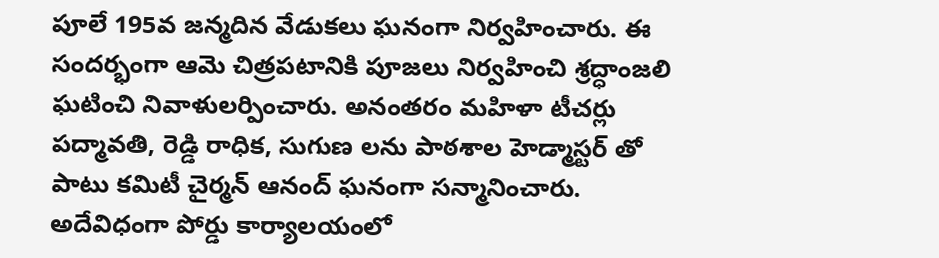పూలే 195వ జన్మదిన వేడుకలు ఘనంగా నిర్వహించారు. ఈ సందర్భంగా ఆమె చిత్రపటానికి పూజలు నిర్వహించి శ్రద్ధాంజలి ఘటించి నివాళులర్పించారు. అనంతరం మహిళా టీచర్లు పద్మావతి, రెడ్డి రాధిక, సుగుణ లను పాఠశాల హెడ్మాస్టర్ తో పాటు కమిటీ చైర్మన్ ఆనంద్ ఘనంగా సన్మానించారు. అదేవిధంగా పోర్డు కార్యాలయంలో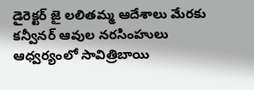డైరెక్టర్ జై లలితమ్మ ఆదేశాలు మేరకు కన్వీనర్ ఆవుల నరసింహులు ఆధ్వర్యంలో సావిత్రిబాయి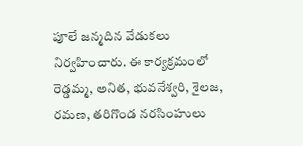పూలే జన్మదిన వేడుకలు నిర్వహించారు. ఈ కార్యక్రమంలో రెడ్డమ్మ, అనిత, భువనేశ్వరి, శైలజ, రమణ, తరిగొండ నరసింహులు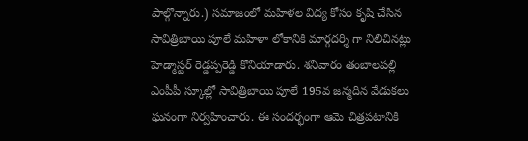పాల్గొన్నారు.) సమాజంలో మహిళల విద్య కోసం కృషి చేసిన సావిత్రిబాయి పూలే మహిళా లోకానికి మార్గదర్శి గా నిలిచినట్లు హెడ్మాస్టర్ రెడ్డప్పరెడ్డి కొనియాడారు. శనివారం తంబాలపల్లి ఎంపీపీ స్కూల్లో సావిత్రిబాయి పూలే 195వ జన్మదిన వేడుకలు ఘనంగా నిర్వహించారు. ఈ సందర్భంగా ఆమె చిత్రపటానికి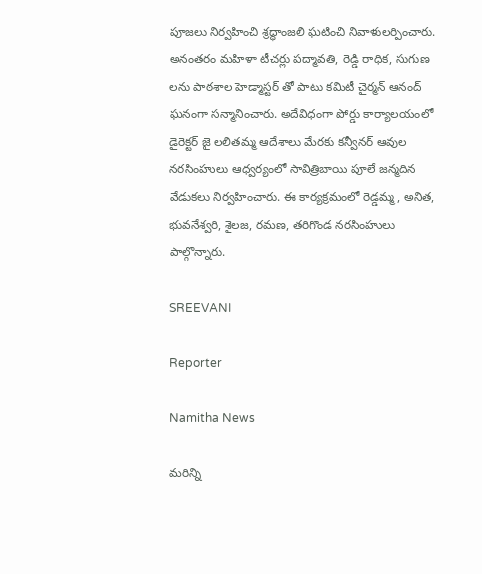పూజలు నిర్వహించి శ్రద్ధాంజలి ఘటించి నివాళులర్పించారు. అనంతరం మహిళా టీచర్లు పద్మావతి, రెడ్డి రాధిక, సుగుణ లను పాఠశాల హెడ్మాస్టర్ తో పాటు కమిటీ చైర్మన్ ఆనంద్ ఘనంగా సన్మానించారు. అదేవిధంగా పోర్డు కార్యాలయంలో డైరెక్టర్ జై లలితమ్మ ఆదేశాలు మేరకు కన్వీనర్ ఆవుల నరసింహులు ఆధ్వర్యంలో సావిత్రిబాయి పూలే జన్మదిన వేడుకలు నిర్వహించారు. ఈ కార్యక్రమంలో రెడ్డమ్మ, అనిత, భువనేశ్వరి, శైలజ, రమణ, తరిగొండ నరసింహులు పాల్గొన్నారు.

SREEVANI

Reporter

Namitha News

మరిన్ని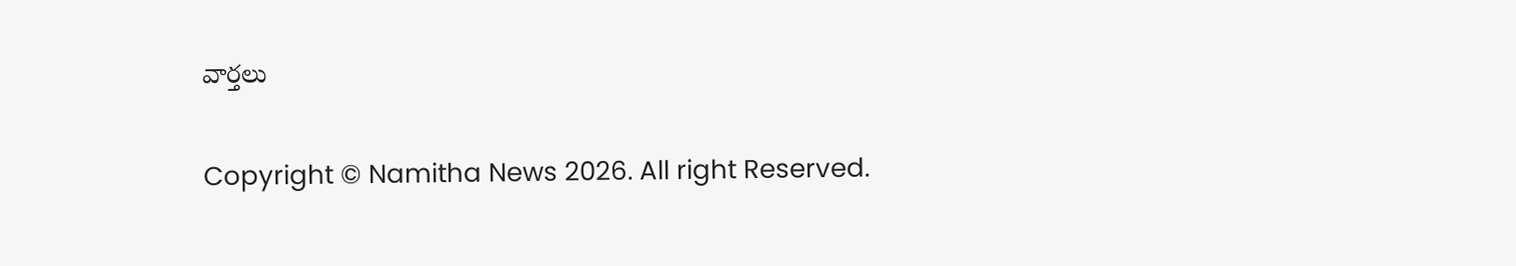వార్తలు

Copyright © Namitha News 2026. All right Reserved.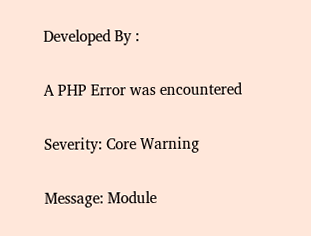Developed By :

A PHP Error was encountered

Severity: Core Warning

Message: Module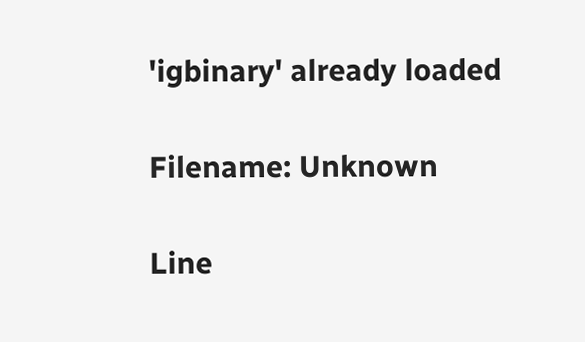'igbinary' already loaded

Filename: Unknown

Line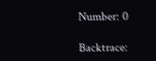Number: 0

Backtrace: